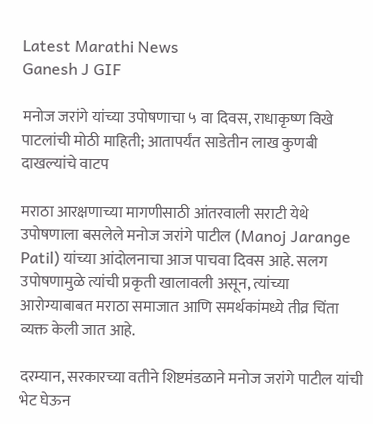Latest Marathi News
Ganesh J GIF

मनोज जरांगे यांच्या उपोषणाचा ५ वा दिवस, राधाकृष्ण विखे पाटलांची मोठी माहिती; आतापर्यंत साडेतीन लाख कुणबी दाखल्यांचे वाटप

मराठा आरक्षणाच्या मागणीसाठी आंतरवाली सराटी येथे उपोषणाला बसलेले मनोज जरांगे पाटील (Manoj Jarange Patil) यांच्या आंदोलनाचा आज पाचवा दिवस आहे. सलग उपोषणामुळे त्यांची प्रकृती खालावली असून, त्यांच्या आरोग्याबाबत मराठा समाजात आणि समर्थकांमध्ये तीव्र चिंता व्यक्त केली जात आहे.

दरम्यान, सरकारच्या वतीने शिष्टमंडळाने मनोज जरांगे पाटील यांची भेट घेऊन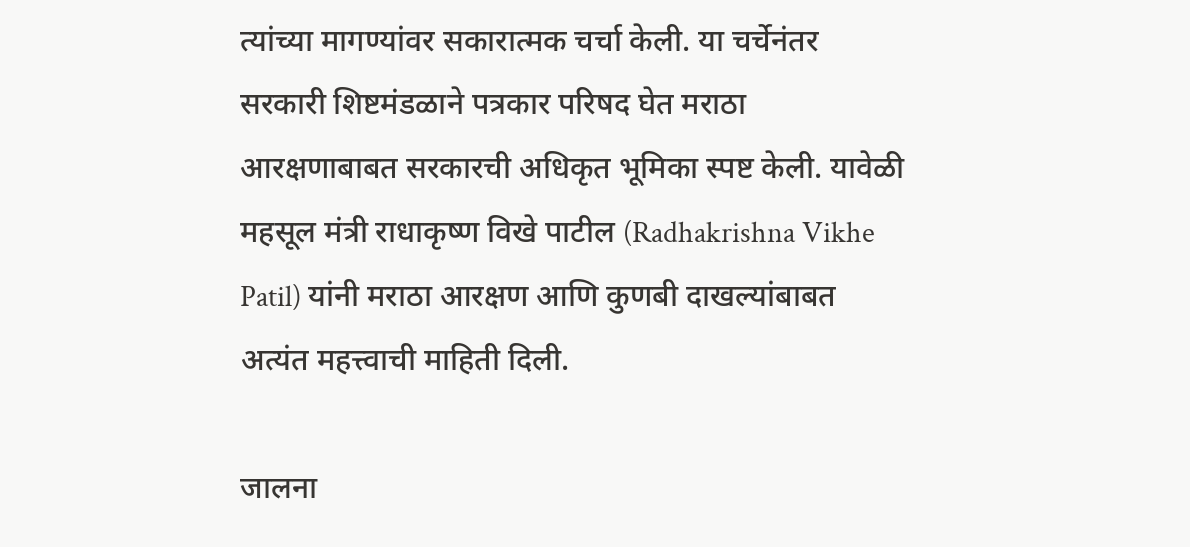त्यांच्या मागण्यांवर सकारात्मक चर्चा केली. या चर्चेनंतर सरकारी शिष्टमंडळाने पत्रकार परिषद घेत मराठा आरक्षणाबाबत सरकारची अधिकृत भूमिका स्पष्ट केली. यावेळी महसूल मंत्री राधाकृष्ण विखे पाटील (Radhakrishna Vikhe Patil) यांनी मराठा आरक्षण आणि कुणबी दाखल्यांबाबत अत्यंत महत्त्वाची माहिती दिली.

जालना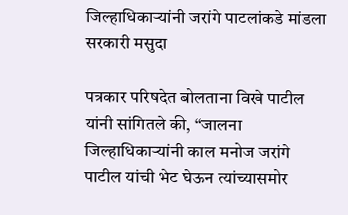जिल्हाधिकाऱ्यांनी जरांगे पाटलांकडे मांडला सरकारी मसुदा

पत्रकार परिषदेत बोलताना विखे पाटील यांनी सांगितले की, “जालना जिल्हाधिकाऱ्यांनी काल मनोज जरांगे पाटील यांची भेट घेऊन त्यांच्यासमोर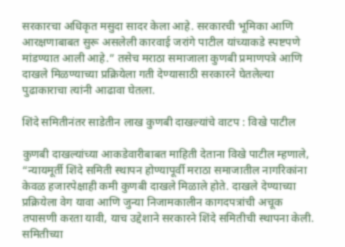सरकारचा अधिकृत मसुदा सादर केला आहे. सरकारची भूमिका आणि आरक्षणाबाबत सुरू असलेली कारवाई जरांगे पाटील यांच्याकडे स्पष्टपणे मांडण्यात आली आहे.” तसेच मराठा समाजाला कुणबी प्रमाणपत्रे आणि दाखले मिळण्याच्या प्रक्रियेला गती देण्यासाठी सरकारने घेतलेल्या पुढाकाराचा त्यांनी आढावा घेतला.

शिंदे समितीनंतर साडेतीन लाख कुणबी दाखल्यांचे वाटप : विखे पाटील

कुणबी दाखल्यांच्या आकडेवारीबाबत माहिती देताना विखे पाटील म्हणाले, “न्यायमूर्ती शिंदे समिती स्थापन होण्यापूर्वी मराठा समाजातील नागरिकांना केवळ हजारपेक्षाही कमी कुणबी दाखले मिळाले होते. दाखले देण्याच्या प्रक्रियेला वेग यावा आणि जुन्या निजामकालीन कागदपत्रांची अचूक तपासणी करता यावी, याच उद्देशाने सरकारने शिंदे समितीची स्थापना केली. समितीच्या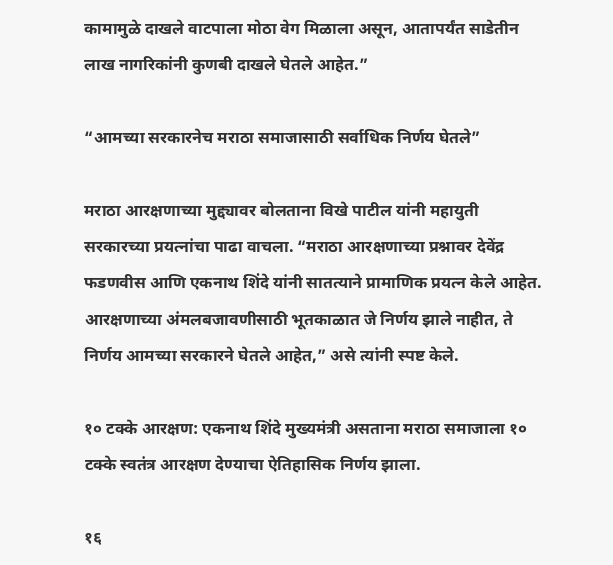कामामुळे दाखले वाटपाला मोठा वेग मिळाला असून, आतापर्यंत साडेतीन लाख नागरिकांनी कुणबी दाखले घेतले आहेत.”

“आमच्या सरकारनेच मराठा समाजासाठी सर्वाधिक निर्णय घेतले”

मराठा आरक्षणाच्या मुद्द्यावर बोलताना विखे पाटील यांनी महायुती सरकारच्या प्रयत्नांचा पाढा वाचला. “मराठा आरक्षणाच्या प्रश्नावर देवेंद्र फडणवीस आणि एकनाथ शिंदे यांनी सातत्याने प्रामाणिक प्रयत्न केले आहेत. आरक्षणाच्या अंमलबजावणीसाठी भूतकाळात जे निर्णय झाले नाहीत, ते निर्णय आमच्या सरकारने घेतले आहेत,” असे त्यांनी स्पष्ट केले.

१० टक्के आरक्षण: एकनाथ शिंदे मुख्यमंत्री असताना मराठा समाजाला १० टक्के स्वतंत्र आरक्षण देण्याचा ऐतिहासिक निर्णय झाला.

१६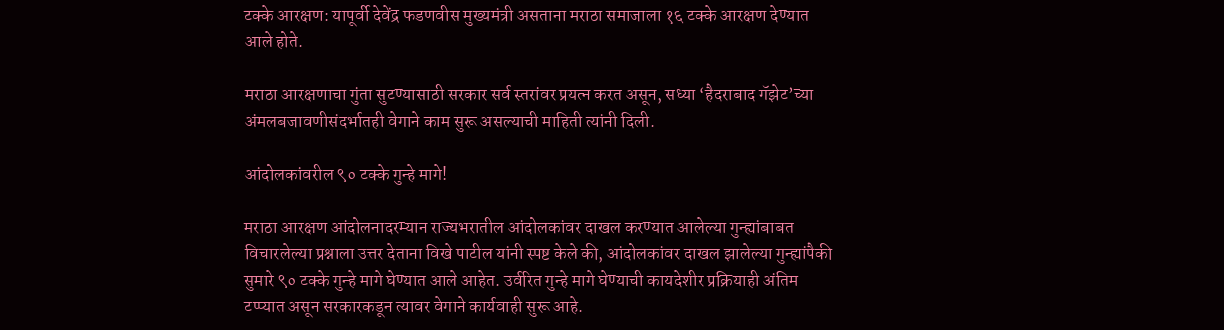टक्के आरक्षण: यापूर्वी देवेंद्र फडणवीस मुख्यमंत्री असताना मराठा समाजाला १६ टक्के आरक्षण देण्यात आले होते.

मराठा आरक्षणाचा गुंता सुटण्यासाठी सरकार सर्व स्तरांवर प्रयत्न करत असून, सध्या ‘हैदराबाद गॅझेट’च्या अंमलबजावणीसंदर्भातही वेगाने काम सुरू असल्याची माहिती त्यांनी दिली.

आंदोलकांवरील ९० टक्के गुन्हे मागे!

मराठा आरक्षण आंदोलनादरम्यान राज्यभरातील आंदोलकांवर दाखल करण्यात आलेल्या गुन्ह्यांबाबत विचारलेल्या प्रश्नाला उत्तर देताना विखे पाटील यांनी स्पष्ट केले की, आंदोलकांवर दाखल झालेल्या गुन्ह्यांपैकी सुमारे ९० टक्के गुन्हे मागे घेण्यात आले आहेत. उर्वरित गुन्हे मागे घेण्याची कायदेशीर प्रक्रियाही अंतिम टप्प्यात असून सरकारकडून त्यावर वेगाने कार्यवाही सुरू आहे.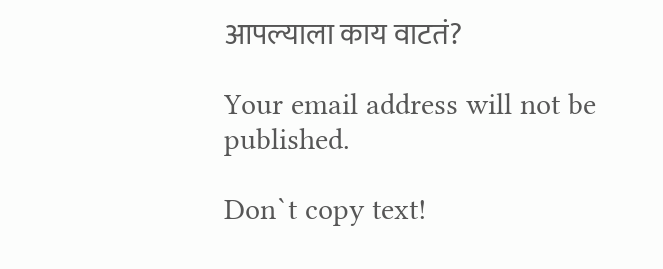आपल्याला काय वाटतं?

Your email address will not be published.

Don`t copy text!